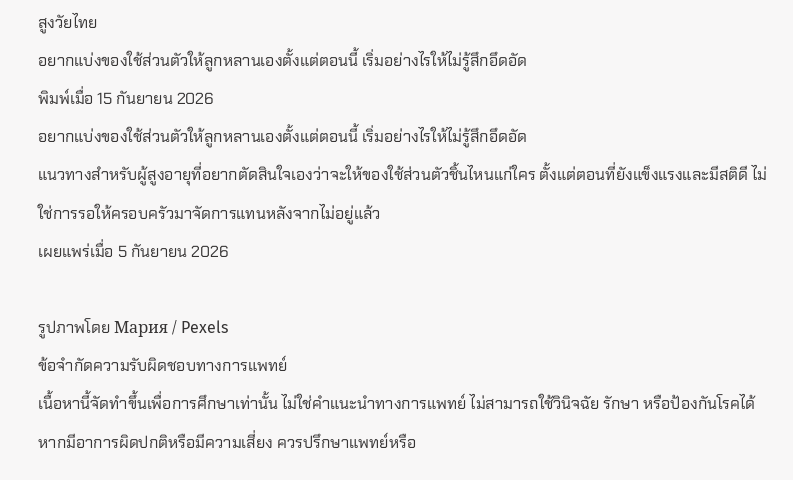สูงวัยไทย
อยากแบ่งของใช้ส่วนตัวให้ลูกหลานเองตั้งแต่ตอนนี้ เริ่มอย่างไรให้ไม่รู้สึกอึดอัด
พิมพ์เมื่อ 15 กันยายน 2026
อยากแบ่งของใช้ส่วนตัวให้ลูกหลานเองตั้งแต่ตอนนี้ เริ่มอย่างไรให้ไม่รู้สึกอึดอัด
แนวทางสำหรับผู้สูงอายุที่อยากตัดสินใจเองว่าจะให้ของใช้ส่วนตัวชิ้นไหนแก่ใคร ตั้งแต่ตอนที่ยังแข็งแรงและมีสติดี ไม่ใช่การรอให้ครอบครัวมาจัดการแทนหลังจากไม่อยู่แล้ว
เผยแพร่เมื่อ 5 กันยายน 2026

รูปภาพโดย Мария / Pexels
ข้อจำกัดความรับผิดชอบทางการแพทย์
เนื้อหานี้จัดทำขึ้นเพื่อการศึกษาเท่านั้น ไม่ใช่คำแนะนำทางการแพทย์ ไม่สามารถใช้วินิจฉัย รักษา หรือป้องกันโรคได้ หากมีอาการผิดปกติหรือมีความเสี่ยง ควรปรึกษาแพทย์หรือ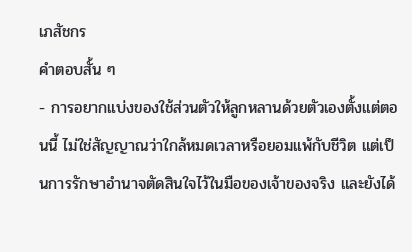เภสัชกร
คำตอบสั้น ๆ
- การอยากแบ่งของใช้ส่วนตัวให้ลูกหลานด้วยตัวเองตั้งแต่ตอนนี้ ไม่ใช่สัญญาณว่าใกล้หมดเวลาหรือยอมแพ้กับชีวิต แต่เป็นการรักษาอำนาจตัดสินใจไว้ในมือของเจ้าของจริง และยังได้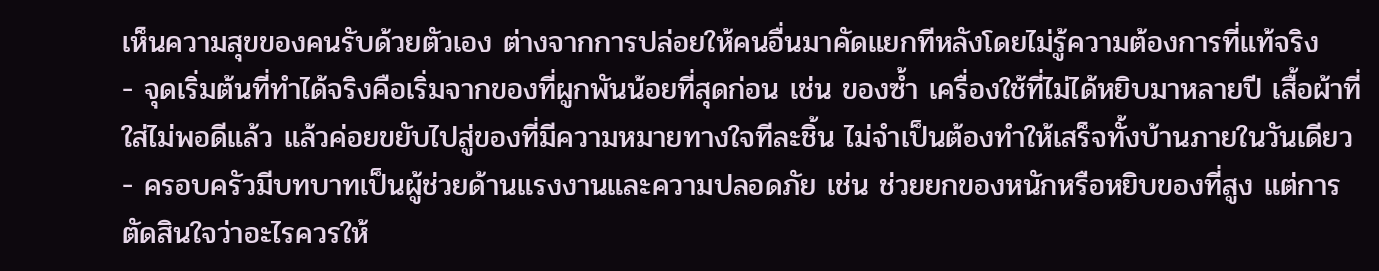เห็นความสุขของคนรับด้วยตัวเอง ต่างจากการปล่อยให้คนอื่นมาคัดแยกทีหลังโดยไม่รู้ความต้องการที่แท้จริง
- จุดเริ่มต้นที่ทำได้จริงคือเริ่มจากของที่ผูกพันน้อยที่สุดก่อน เช่น ของซ้ำ เครื่องใช้ที่ไม่ได้หยิบมาหลายปี เสื้อผ้าที่ใส่ไม่พอดีแล้ว แล้วค่อยขยับไปสู่ของที่มีความหมายทางใจทีละชิ้น ไม่จำเป็นต้องทำให้เสร็จทั้งบ้านภายในวันเดียว
- ครอบครัวมีบทบาทเป็นผู้ช่วยด้านแรงงานและความปลอดภัย เช่น ช่วยยกของหนักหรือหยิบของที่สูง แต่การตัดสินใจว่าอะไรควรให้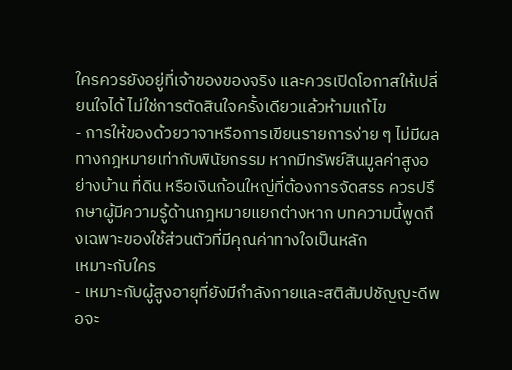ใครควรยังอยู่ที่เจ้าของของจริง และควรเปิดโอกาสให้เปลี่ยนใจได้ ไม่ใช่การตัดสินใจครั้งเดียวแล้วห้ามแก้ไข
- การให้ของด้วยวาจาหรือการเขียนรายการง่าย ๆ ไม่มีผลทางกฎหมายเท่ากับพินัยกรรม หากมีทรัพย์สินมูลค่าสูงอย่างบ้าน ที่ดิน หรือเงินก้อนใหญ่ที่ต้องการจัดสรร ควรปรึกษาผู้มีความรู้ด้านกฎหมายแยกต่างหาก บทความนี้พูดถึงเฉพาะของใช้ส่วนตัวที่มีคุณค่าทางใจเป็นหลัก
เหมาะกับใคร
- เหมาะกับผู้สูงอายุที่ยังมีกำลังกายและสติสัมปชัญญะดีพอจะ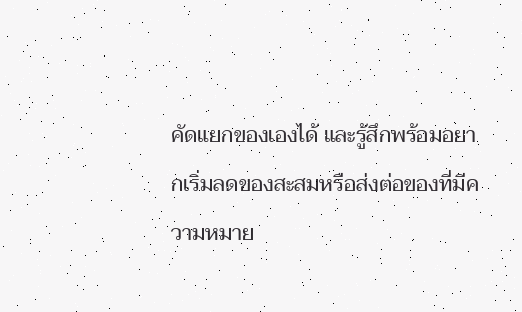คัดแยกของเองได้ และรู้สึกพร้อมอยากเริ่มลดของสะสมหรือส่งต่อของที่มีความหมาย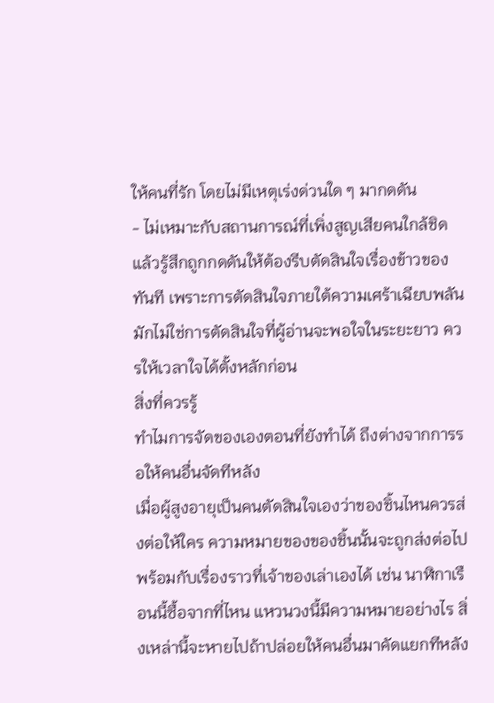ให้คนที่รัก โดยไม่มีเหตุเร่งด่วนใด ๆ มากดดัน
- ไม่เหมาะกับสถานการณ์ที่เพิ่งสูญเสียคนใกล้ชิดแล้วรู้สึกถูกกดดันให้ต้องรีบตัดสินใจเรื่องข้าวของทันที เพราะการตัดสินใจภายใต้ความเศร้าเฉียบพลันมักไม่ใช่การตัดสินใจที่ผู้อ่านจะพอใจในระยะยาว ควรให้เวลาใจได้ตั้งหลักก่อน
สิ่งที่ควรรู้
ทำไมการจัดของเองตอนที่ยังทำได้ ถึงต่างจากการรอให้คนอื่นจัดทีหลัง
เมื่อผู้สูงอายุเป็นคนตัดสินใจเองว่าของชิ้นไหนควรส่งต่อให้ใคร ความหมายของของชิ้นนั้นจะถูกส่งต่อไปพร้อมกับเรื่องราวที่เจ้าของเล่าเองได้ เช่น นาฬิกาเรือนนี้ซื้อจากที่ไหน แหวนวงนี้มีความหมายอย่างไร สิ่งเหล่านี้จะหายไปถ้าปล่อยให้คนอื่นมาคัดแยกทีหลัง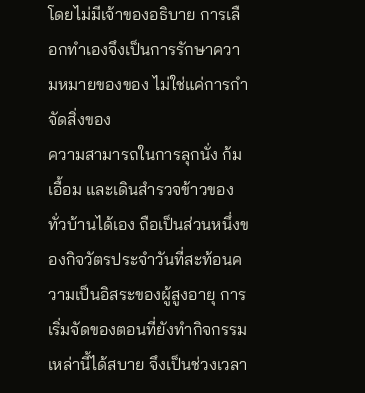โดยไม่มีเจ้าของอธิบาย การเลือกทำเองจึงเป็นการรักษาความหมายของของ ไม่ใช่แค่การกำจัดสิ่งของ
ความสามารถในการลุกนั่ง ก้ม เอื้อม และเดินสำรวจข้าวของทั่วบ้านได้เอง ถือเป็นส่วนหนึ่งของกิจวัตรประจำวันที่สะท้อนความเป็นอิสระของผู้สูงอายุ การเริ่มจัดของตอนที่ยังทำกิจกรรมเหล่านี้ได้สบาย จึงเป็นช่วงเวลา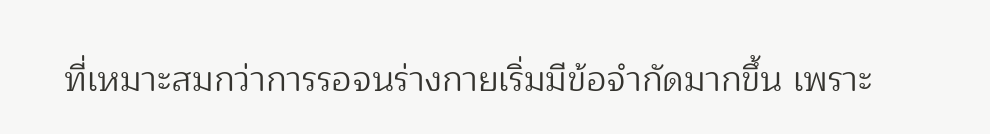ที่เหมาะสมกว่าการรอจนร่างกายเริ่มมีข้อจำกัดมากขึ้น เพราะ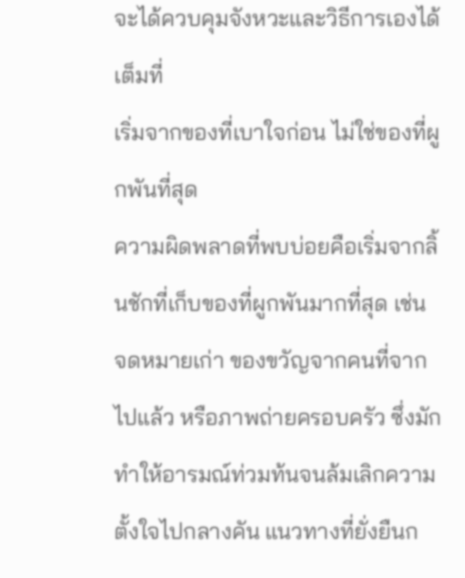จะได้ควบคุมจังหวะและวิธีการเองได้เต็มที่
เริ่มจากของที่เบาใจก่อน ไม่ใช่ของที่ผูกพันที่สุด
ความผิดพลาดที่พบบ่อยคือเริ่มจากลิ้นชักที่เก็บของที่ผูกพันมากที่สุด เช่น จดหมายเก่า ของขวัญจากคนที่จากไปแล้ว หรือภาพถ่ายครอบครัว ซึ่งมักทำให้อารมณ์ท่วมท้นจนล้มเลิกความตั้งใจไปกลางคัน แนวทางที่ยั่งยืนก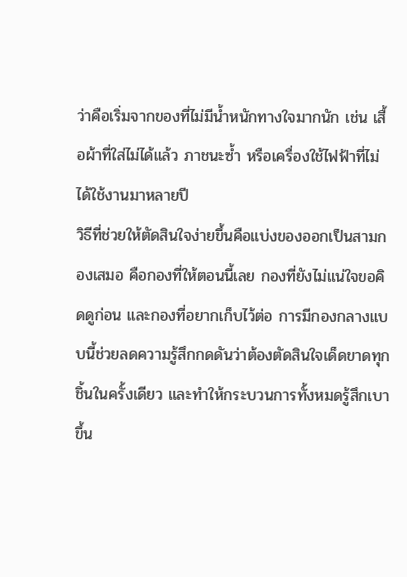ว่าคือเริ่มจากของที่ไม่มีน้ำหนักทางใจมากนัก เช่น เสื้อผ้าที่ใส่ไม่ได้แล้ว ภาชนะซ้ำ หรือเครื่องใช้ไฟฟ้าที่ไม่ได้ใช้งานมาหลายปี
วิธีที่ช่วยให้ตัดสินใจง่ายขึ้นคือแบ่งของออกเป็นสามกองเสมอ คือกองที่ให้ตอนนี้เลย กองที่ยังไม่แน่ใจขอคิดดูก่อน และกองที่อยากเก็บไว้ต่อ การมีกองกลางแบบนี้ช่วยลดความรู้สึกกดดันว่าต้องตัดสินใจเด็ดขาดทุกชิ้นในครั้งเดียว และทำให้กระบวนการทั้งหมดรู้สึกเบาขึ้น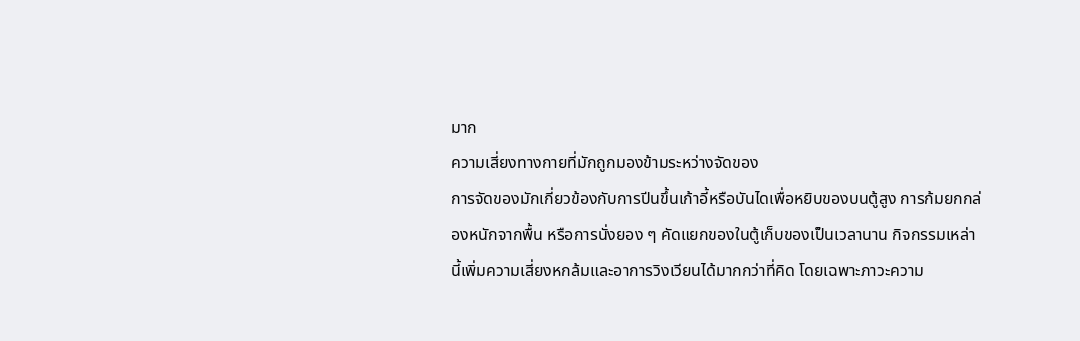มาก
ความเสี่ยงทางกายที่มักถูกมองข้ามระหว่างจัดของ
การจัดของมักเกี่ยวข้องกับการปีนขึ้นเก้าอี้หรือบันไดเพื่อหยิบของบนตู้สูง การก้มยกกล่องหนักจากพื้น หรือการนั่งยอง ๆ คัดแยกของในตู้เก็บของเป็นเวลานาน กิจกรรมเหล่านี้เพิ่มความเสี่ยงหกล้มและอาการวิงเวียนได้มากกว่าที่คิด โดยเฉพาะภาวะความ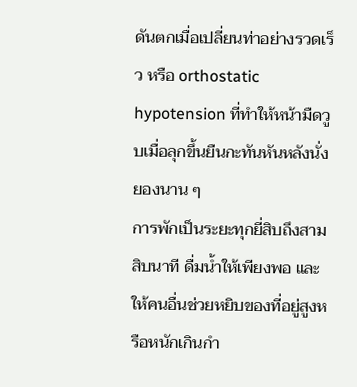ดันตกเมื่อเปลี่ยนท่าอย่างรวดเร็ว หรือ orthostatic hypotension ที่ทำให้หน้ามืดวูบเมื่อลุกขึ้นยืนกะทันหันหลังนั่งยองนาน ๆ
การพักเป็นระยะทุกยี่สิบถึงสามสิบนาที ดื่มน้ำให้เพียงพอ และให้คนอื่นช่วยหยิบของที่อยู่สูงหรือหนักเกินกำ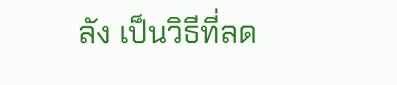ลัง เป็นวิธีที่ลด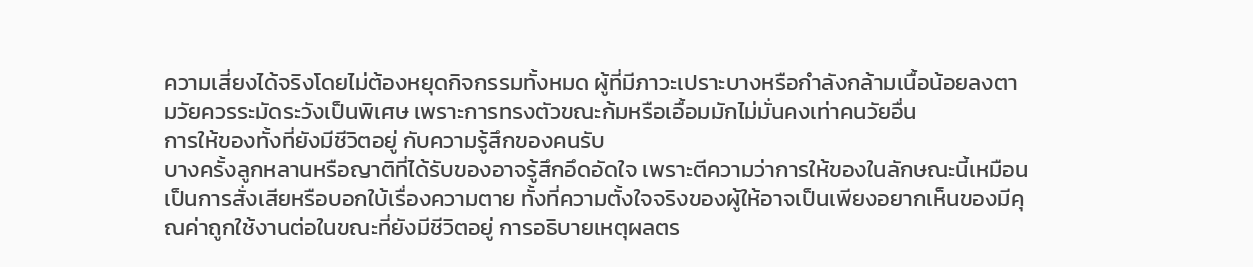ความเสี่ยงได้จริงโดยไม่ต้องหยุดกิจกรรมทั้งหมด ผู้ที่มีภาวะเปราะบางหรือกำลังกล้ามเนื้อน้อยลงตามวัยควรระมัดระวังเป็นพิเศษ เพราะการทรงตัวขณะก้มหรือเอื้อมมักไม่มั่นคงเท่าคนวัยอื่น
การให้ของทั้งที่ยังมีชีวิตอยู่ กับความรู้สึกของคนรับ
บางครั้งลูกหลานหรือญาติที่ได้รับของอาจรู้สึกอึดอัดใจ เพราะตีความว่าการให้ของในลักษณะนี้เหมือนเป็นการสั่งเสียหรือบอกใบ้เรื่องความตาย ทั้งที่ความตั้งใจจริงของผู้ให้อาจเป็นเพียงอยากเห็นของมีคุณค่าถูกใช้งานต่อในขณะที่ยังมีชีวิตอยู่ การอธิบายเหตุผลตร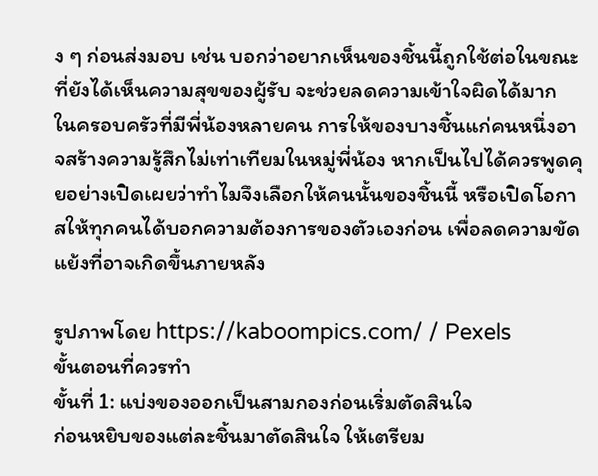ง ๆ ก่อนส่งมอบ เช่น บอกว่าอยากเห็นของชิ้นนี้ถูกใช้ต่อในขณะที่ยังได้เห็นความสุขของผู้รับ จะช่วยลดความเข้าใจผิดได้มาก
ในครอบครัวที่มีพี่น้องหลายคน การให้ของบางชิ้นแก่คนหนึ่งอาจสร้างความรู้สึกไม่เท่าเทียมในหมู่พี่น้อง หากเป็นไปได้ควรพูดคุยอย่างเปิดเผยว่าทำไมจึงเลือกให้คนนั้นของชิ้นนี้ หรือเปิดโอกาสให้ทุกคนได้บอกความต้องการของตัวเองก่อน เพื่อลดความขัดแย้งที่อาจเกิดขึ้นภายหลัง

รูปภาพโดย https://kaboompics.com/ / Pexels
ขั้นตอนที่ควรทำ
ขั้นที่ 1: แบ่งของออกเป็นสามกองก่อนเริ่มตัดสินใจ
ก่อนหยิบของแต่ละชิ้นมาตัดสินใจ ให้เตรียม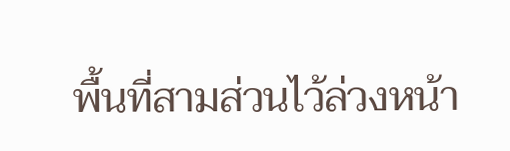พื้นที่สามส่วนไว้ล่วงหน้า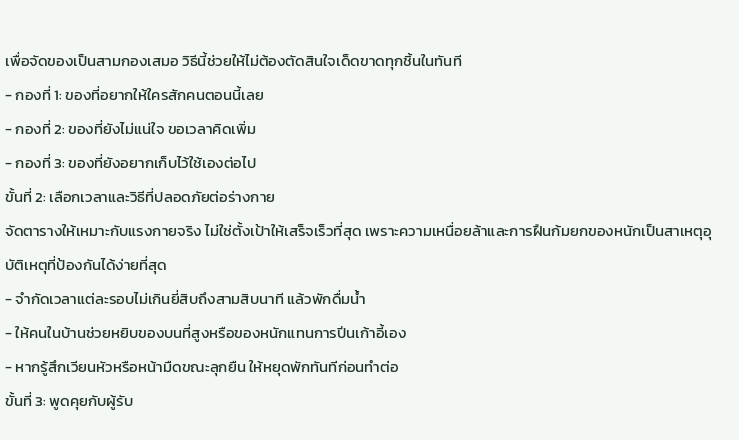เพื่อจัดของเป็นสามกองเสมอ วิธีนี้ช่วยให้ไม่ต้องตัดสินใจเด็ดขาดทุกชิ้นในทันที
- กองที่ 1: ของที่อยากให้ใครสักคนตอนนี้เลย
- กองที่ 2: ของที่ยังไม่แน่ใจ ขอเวลาคิดเพิ่ม
- กองที่ 3: ของที่ยังอยากเก็บไว้ใช้เองต่อไป
ขั้นที่ 2: เลือกเวลาและวิธีที่ปลอดภัยต่อร่างกาย
จัดตารางให้เหมาะกับแรงกายจริง ไม่ใช่ตั้งเป้าให้เสร็จเร็วที่สุด เพราะความเหนื่อยล้าและการฝืนก้มยกของหนักเป็นสาเหตุอุบัติเหตุที่ป้องกันได้ง่ายที่สุด
- จำกัดเวลาแต่ละรอบไม่เกินยี่สิบถึงสามสิบนาที แล้วพักดื่มน้ำ
- ให้คนในบ้านช่วยหยิบของบนที่สูงหรือของหนักแทนการปีนเก้าอี้เอง
- หากรู้สึกเวียนหัวหรือหน้ามืดขณะลุกยืน ให้หยุดพักทันทีก่อนทำต่อ
ขั้นที่ 3: พูดคุยกับผู้รับ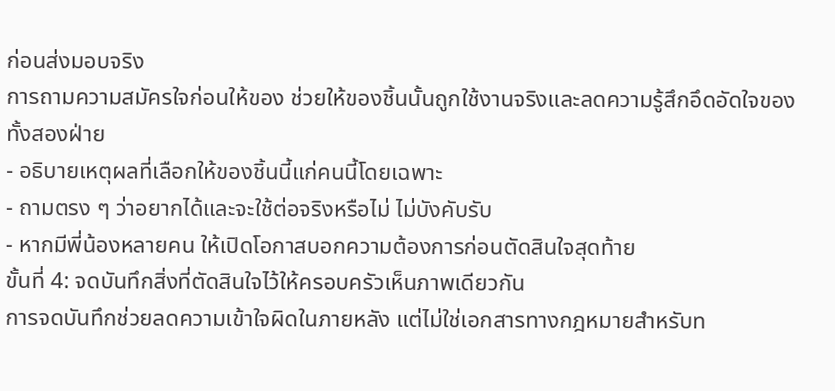ก่อนส่งมอบจริง
การถามความสมัครใจก่อนให้ของ ช่วยให้ของชิ้นนั้นถูกใช้งานจริงและลดความรู้สึกอึดอัดใจของทั้งสองฝ่าย
- อธิบายเหตุผลที่เลือกให้ของชิ้นนี้แก่คนนี้โดยเฉพาะ
- ถามตรง ๆ ว่าอยากได้และจะใช้ต่อจริงหรือไม่ ไม่บังคับรับ
- หากมีพี่น้องหลายคน ให้เปิดโอกาสบอกความต้องการก่อนตัดสินใจสุดท้าย
ขั้นที่ 4: จดบันทึกสิ่งที่ตัดสินใจไว้ให้ครอบครัวเห็นภาพเดียวกัน
การจดบันทึกช่วยลดความเข้าใจผิดในภายหลัง แต่ไม่ใช่เอกสารทางกฎหมายสำหรับท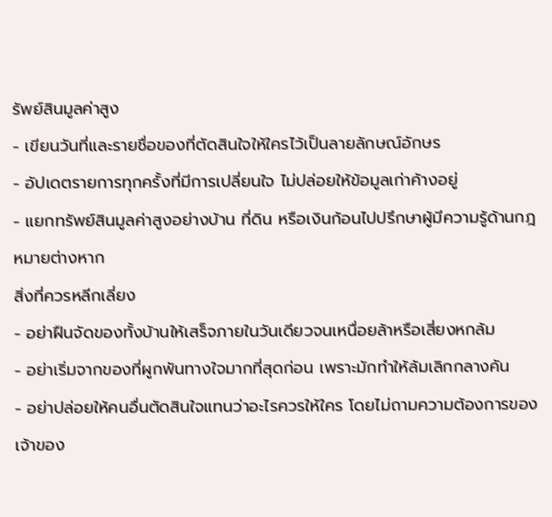รัพย์สินมูลค่าสูง
- เขียนวันที่และรายชื่อของที่ตัดสินใจให้ใครไว้เป็นลายลักษณ์อักษร
- อัปเดตรายการทุกครั้งที่มีการเปลี่ยนใจ ไม่ปล่อยให้ข้อมูลเก่าค้างอยู่
- แยกทรัพย์สินมูลค่าสูงอย่างบ้าน ที่ดิน หรือเงินก้อนไปปรึกษาผู้มีความรู้ด้านกฎหมายต่างหาก
สิ่งที่ควรหลีกเลี่ยง
- อย่าฝืนจัดของทั้งบ้านให้เสร็จภายในวันเดียวจนเหนื่อยล้าหรือเสี่ยงหกล้ม
- อย่าเริ่มจากของที่ผูกพันทางใจมากที่สุดก่อน เพราะมักทำให้ล้มเลิกกลางคัน
- อย่าปล่อยให้คนอื่นตัดสินใจแทนว่าอะไรควรให้ใคร โดยไม่ถามความต้องการของเจ้าของ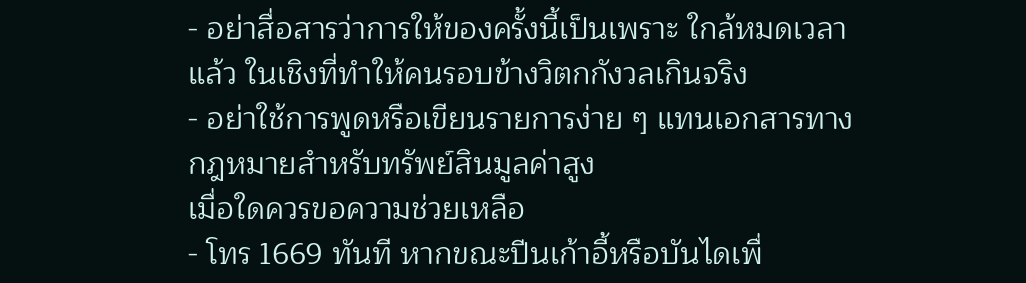- อย่าสื่อสารว่าการให้ของครั้งนี้เป็นเพราะ ใกล้หมดเวลาแล้ว ในเชิงที่ทำให้คนรอบข้างวิตกกังวลเกินจริง
- อย่าใช้การพูดหรือเขียนรายการง่าย ๆ แทนเอกสารทางกฎหมายสำหรับทรัพย์สินมูลค่าสูง
เมื่อใดควรขอความช่วยเหลือ
- โทร 1669 ทันที หากขณะปีนเก้าอี้หรือบันไดเพื่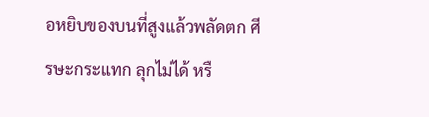อหยิบของบนที่สูงแล้วพลัดตก ศีรษะกระแทก ลุกไม่ได้ หรื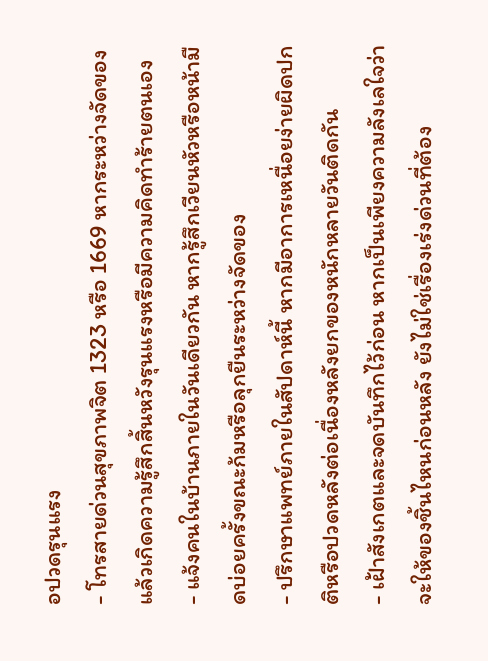อปวดรุนแรง
- โทรสายด่วนสุขภาพจิต 1323 หรือ 1669 หากระหว่างจัดของแล้วเกิดความรู้สึกสิ้นหวังรุนแรงหรือมีความคิดทำร้ายตนเอง
- แจ้งคนในบ้านภายในวันเดียวกัน หากรู้สึกเวียนหัวหรือหน้ามืดบ่อยครั้งขณะก้มหรือลุกยืนระหว่างจัดของ
- ปรึกษาแพทย์ภายในสัปดาห์นี้ หากมีอาการเหนื่อยง่ายผิดปกติหรือปวดหลังต่อเนื่องหลังยกของหนักหลายวันติดกัน
- เฝ้าสังเกตและจดบันทึกไว้ก่อน หากเป็นเพียงความลังเลใจว่าจะให้ของชิ้นไหนก่อนหลัง ยังไม่ใช่เรื่องเร่งด่วนที่ต้อง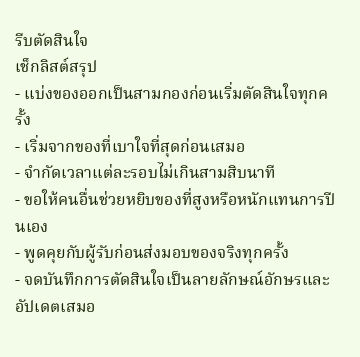รีบตัดสินใจ
เช็กลิสต์สรุป
- แบ่งของออกเป็นสามกองก่อนเริ่มตัดสินใจทุกครั้ง
- เริ่มจากของที่เบาใจที่สุดก่อนเสมอ
- จำกัดเวลาแต่ละรอบไม่เกินสามสิบนาที
- ขอให้คนอื่นช่วยหยิบของที่สูงหรือหนักแทนการปีนเอง
- พูดคุยกับผู้รับก่อนส่งมอบของจริงทุกครั้ง
- จดบันทึกการตัดสินใจเป็นลายลักษณ์อักษรและอัปเดตเสมอ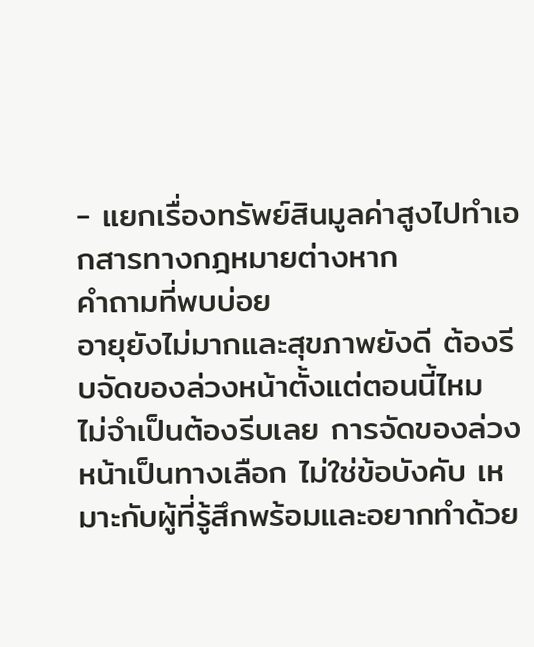- แยกเรื่องทรัพย์สินมูลค่าสูงไปทำเอกสารทางกฎหมายต่างหาก
คำถามที่พบบ่อย
อายุยังไม่มากและสุขภาพยังดี ต้องรีบจัดของล่วงหน้าตั้งแต่ตอนนี้ไหม
ไม่จำเป็นต้องรีบเลย การจัดของล่วงหน้าเป็นทางเลือก ไม่ใช่ข้อบังคับ เหมาะกับผู้ที่รู้สึกพร้อมและอยากทำด้วย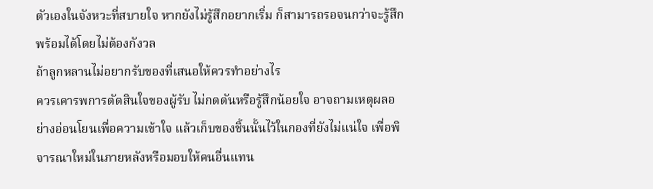ตัวเองในจังหวะที่สบายใจ หากยังไม่รู้สึกอยากเริ่ม ก็สามารถรอจนกว่าจะรู้สึกพร้อมได้โดยไม่ต้องกังวล
ถ้าลูกหลานไม่อยากรับของที่เสนอให้ควรทำอย่างไร
ควรเคารพการตัดสินใจของผู้รับ ไม่กดดันหรือรู้สึกน้อยใจ อาจถามเหตุผลอย่างอ่อนโยนเพื่อความเข้าใจ แล้วเก็บของชิ้นนั้นไว้ในกองที่ยังไม่แน่ใจ เพื่อพิจารณาใหม่ในภายหลังหรือมอบให้คนอื่นแทน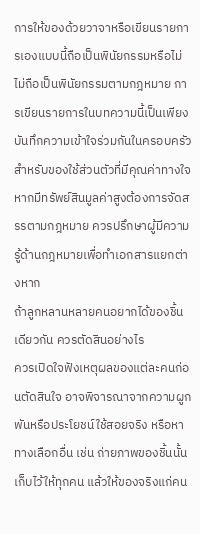การให้ของด้วยวาจาหรือเขียนรายการเองแบบนี้ถือเป็นพินัยกรรมหรือไม่
ไม่ถือเป็นพินัยกรรมตามกฎหมาย การเขียนรายการในบทความนี้เป็นเพียงบันทึกความเข้าใจร่วมกันในครอบครัวสำหรับของใช้ส่วนตัวที่มีคุณค่าทางใจ หากมีทรัพย์สินมูลค่าสูงต้องการจัดสรรตามกฎหมาย ควรปรึกษาผู้มีความรู้ด้านกฎหมายเพื่อทำเอกสารแยกต่างหาก
ถ้าลูกหลานหลายคนอยากได้ของชิ้นเดียวกัน ควรตัดสินอย่างไร
ควรเปิดใจฟังเหตุผลของแต่ละคนก่อนตัดสินใจ อาจพิจารณาจากความผูกพันหรือประโยชน์ใช้สอยจริง หรือหาทางเลือกอื่น เช่น ถ่ายภาพของชิ้นนั้นเก็บไว้ให้ทุกคน แล้วให้ของจริงแก่คน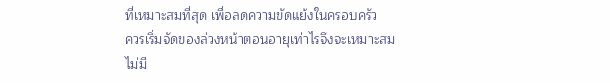ที่เหมาะสมที่สุด เพื่อลดความขัดแย้งในครอบครัว
ควรเริ่มจัดของล่วงหน้าตอนอายุเท่าไรจึงจะเหมาะสม
ไม่มี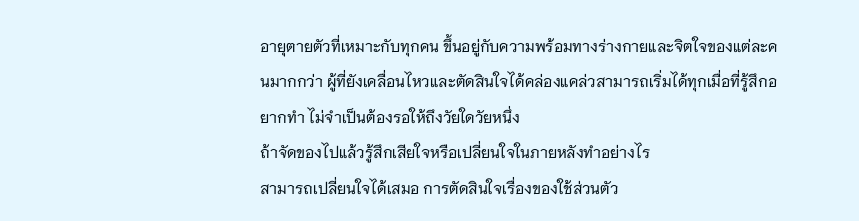อายุตายตัวที่เหมาะกับทุกคน ขึ้นอยู่กับความพร้อมทางร่างกายและจิตใจของแต่ละคนมากกว่า ผู้ที่ยังเคลื่อนไหวและตัดสินใจได้คล่องแคล่วสามารถเริ่มได้ทุกเมื่อที่รู้สึกอยากทำ ไม่จำเป็นต้องรอให้ถึงวัยใดวัยหนึ่ง
ถ้าจัดของไปแล้วรู้สึกเสียใจหรือเปลี่ยนใจในภายหลังทำอย่างไร
สามารถเปลี่ยนใจได้เสมอ การตัดสินใจเรื่องของใช้ส่วนตัว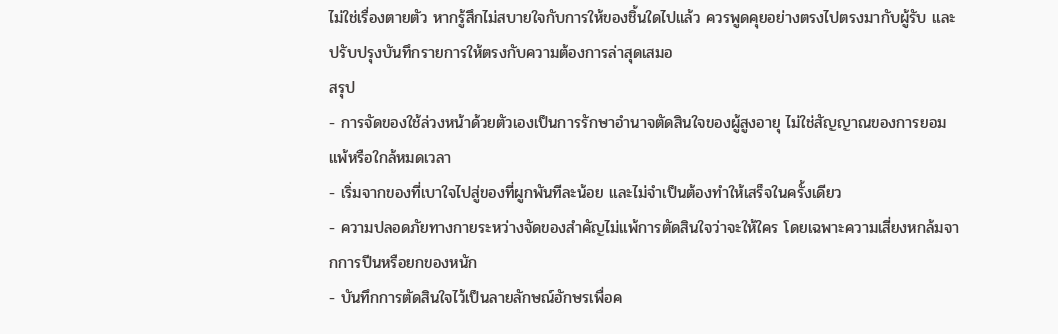ไม่ใช่เรื่องตายตัว หากรู้สึกไม่สบายใจกับการให้ของชิ้นใดไปแล้ว ควรพูดคุยอย่างตรงไปตรงมากับผู้รับ และปรับปรุงบันทึกรายการให้ตรงกับความต้องการล่าสุดเสมอ
สรุป
- การจัดของใช้ล่วงหน้าด้วยตัวเองเป็นการรักษาอำนาจตัดสินใจของผู้สูงอายุ ไม่ใช่สัญญาณของการยอมแพ้หรือใกล้หมดเวลา
- เริ่มจากของที่เบาใจไปสู่ของที่ผูกพันทีละน้อย และไม่จำเป็นต้องทำให้เสร็จในครั้งเดียว
- ความปลอดภัยทางกายระหว่างจัดของสำคัญไม่แพ้การตัดสินใจว่าจะให้ใคร โดยเฉพาะความเสี่ยงหกล้มจากการปีนหรือยกของหนัก
- บันทึกการตัดสินใจไว้เป็นลายลักษณ์อักษรเพื่อค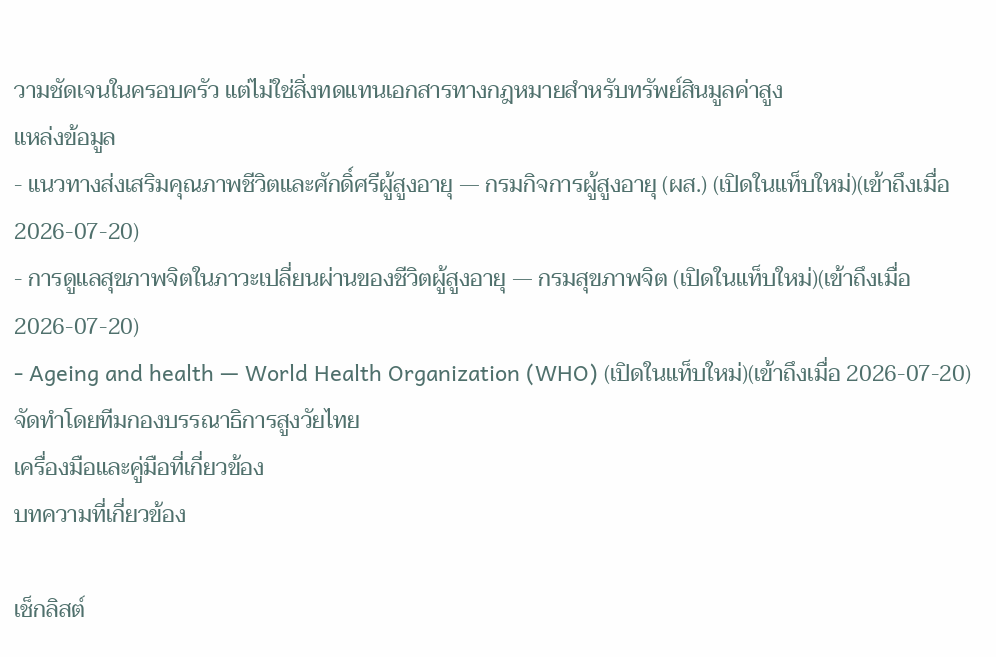วามชัดเจนในครอบครัว แต่ไม่ใช่สิ่งทดแทนเอกสารทางกฎหมายสำหรับทรัพย์สินมูลค่าสูง
แหล่งข้อมูล
- แนวทางส่งเสริมคุณภาพชีวิตและศักดิ์ศรีผู้สูงอายุ — กรมกิจการผู้สูงอายุ (ผส.) (เปิดในแท็บใหม่)(เข้าถึงเมื่อ 2026-07-20)
- การดูแลสุขภาพจิตในภาวะเปลี่ยนผ่านของชีวิตผู้สูงอายุ — กรมสุขภาพจิต (เปิดในแท็บใหม่)(เข้าถึงเมื่อ 2026-07-20)
- Ageing and health — World Health Organization (WHO) (เปิดในแท็บใหม่)(เข้าถึงเมื่อ 2026-07-20)
จัดทำโดยทีมกองบรรณาธิการสูงวัยไทย
เครื่องมือและคู่มือที่เกี่ยวข้อง
บทความที่เกี่ยวข้อง

เช็กลิสต์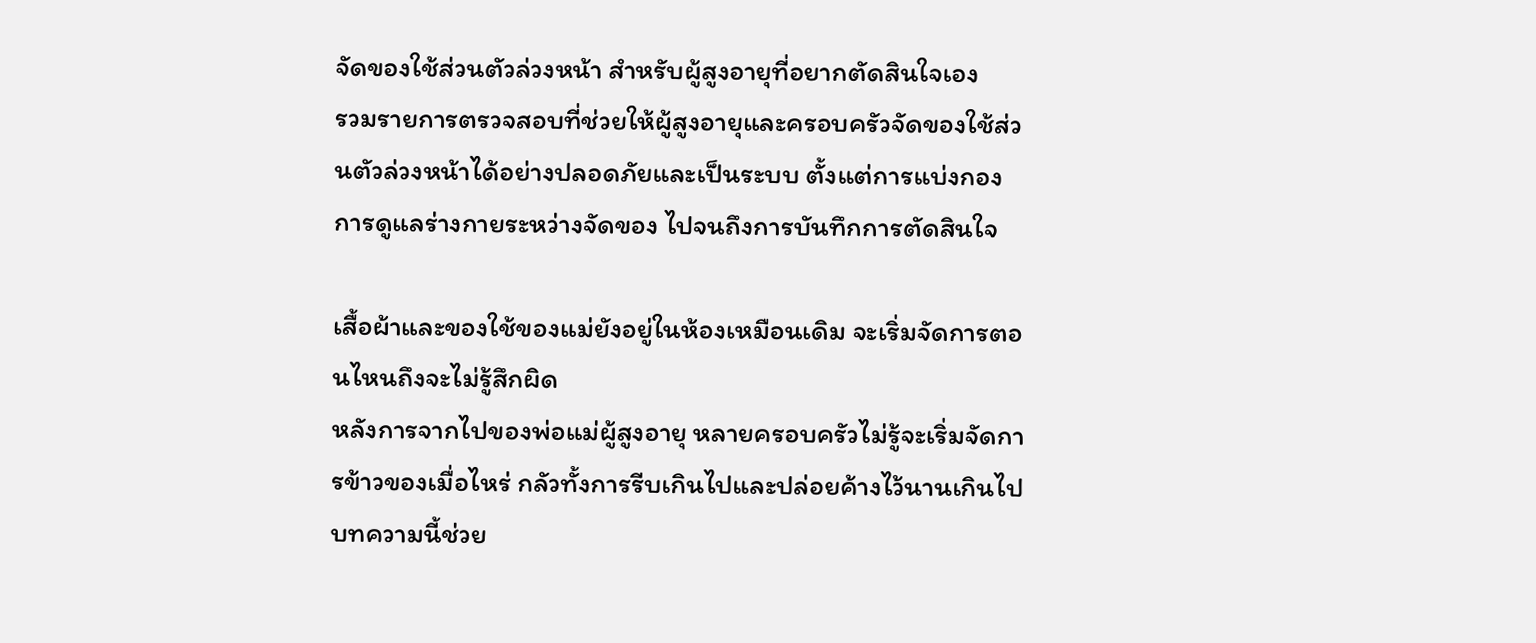จัดของใช้ส่วนตัวล่วงหน้า สำหรับผู้สูงอายุที่อยากตัดสินใจเอง
รวมรายการตรวจสอบที่ช่วยให้ผู้สูงอายุและครอบครัวจัดของใช้ส่วนตัวล่วงหน้าได้อย่างปลอดภัยและเป็นระบบ ตั้งแต่การแบ่งกอง การดูแลร่างกายระหว่างจัดของ ไปจนถึงการบันทึกการตัดสินใจ

เสื้อผ้าและของใช้ของแม่ยังอยู่ในห้องเหมือนเดิม จะเริ่มจัดการตอนไหนถึงจะไม่รู้สึกผิด
หลังการจากไปของพ่อแม่ผู้สูงอายุ หลายครอบครัวไม่รู้จะเริ่มจัดการข้าวของเมื่อไหร่ กลัวทั้งการรีบเกินไปและปล่อยค้างไว้นานเกินไป บทความนี้ช่วย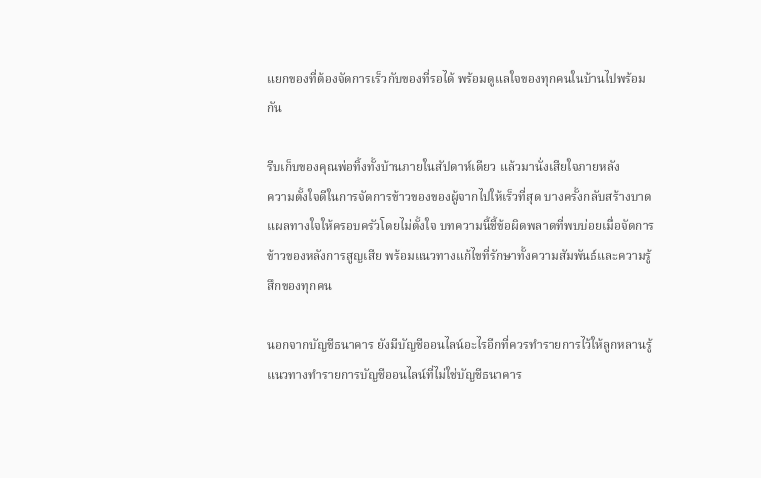แยกของที่ต้องจัดการเร็วกับของที่รอได้ พร้อมดูแลใจของทุกคนในบ้านไปพร้อมกัน

รีบเก็บของคุณพ่อทิ้งทั้งบ้านภายในสัปดาห์เดียว แล้วมานั่งเสียใจภายหลัง
ความตั้งใจดีในการจัดการข้าวของของผู้จากไปให้เร็วที่สุด บางครั้งกลับสร้างบาดแผลทางใจให้ครอบครัวโดยไม่ตั้งใจ บทความนี้ชี้ข้อผิดพลาดที่พบบ่อยเมื่อจัดการข้าวของหลังการสูญเสีย พร้อมแนวทางแก้ไขที่รักษาทั้งความสัมพันธ์และความรู้สึกของทุกคน

นอกจากบัญชีธนาคาร ยังมีบัญชีออนไลน์อะไรอีกที่ควรทำรายการไว้ให้ลูกหลานรู้
แนวทางทำรายการบัญชีออนไลน์ที่ไม่ใช่บัญชีธนาคาร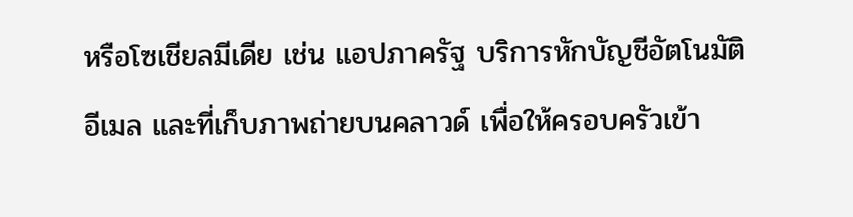หรือโซเชียลมีเดีย เช่น แอปภาครัฐ บริการหักบัญชีอัตโนมัติ อีเมล และที่เก็บภาพถ่ายบนคลาวด์ เพื่อให้ครอบครัวเข้า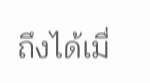ถึงได้เมื่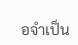อจำเป็น